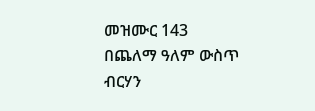መዝሙር 143
በጨለማ ዓለም ውስጥ ብርሃን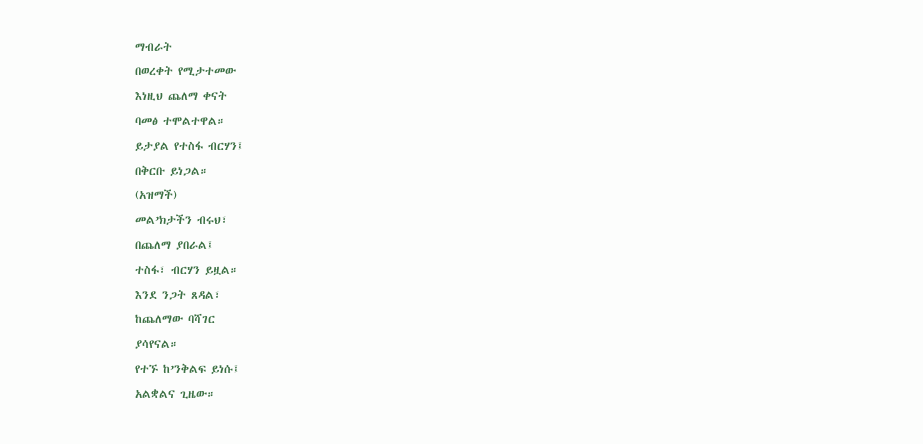ማብራት
በወረቀት የሚታተመው
እነዚህ ጨለማ ቀናት
ባመፅ ተሞልተዋል።
ይታያል የተስፋ ብርሃን፤
በቅርቡ ይነጋል።
(አዝማች)
መል’ክታችን ብሩህ፣
በጨለማ ያበራል፤
ተስፋ፣ ብርሃን ይዟል።
እንደ ንጋት ጸዳል፣
ከጨለማው ባሻገር
ያሳየናል።
የተኙ ከ’ንቅልፍ ይነሱ፤
አልቋልና ጊዜው።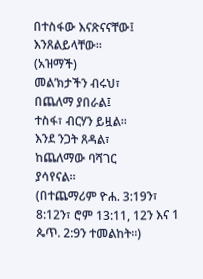በተስፋው እናጽናናቸው፤
እንጸልይላቸው።
(አዝማች)
መል’ክታችን ብሩህ፣
በጨለማ ያበራል፤
ተስፋ፣ ብርሃን ይዟል።
እንደ ንጋት ጸዳል፣
ከጨለማው ባሻገር
ያሳየናል።
(በተጨማሪም ዮሐ. 3:19ን፣ 8:12ን፣ ሮም 13:11, 12ን እና 1 ጴጥ. 2:9ን ተመልከት።)